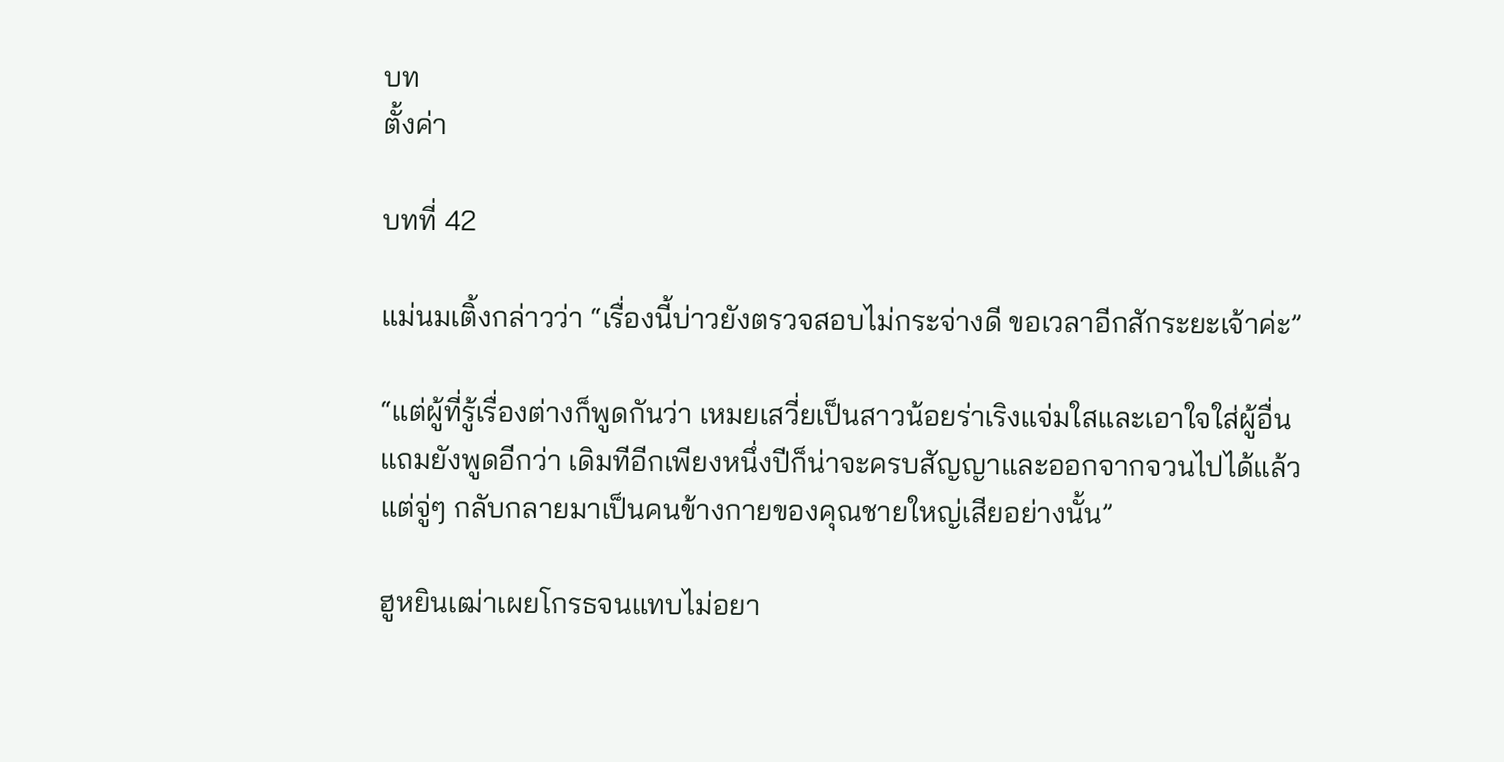บท
ตั้งค่า

บทที่ 42

แม่นมเติ้งกล่าวว่า “เรื่องนี้บ่าวยังตรวจสอบไม่กระจ่างดี ขอเวลาอีกสักระยะเจ้าค่ะ”

“แต่ผู้ที่รู้เรื่องต่างก็พูดกันว่า เหมยเสวี่ยเป็นสาวน้อยร่าเริงแจ่มใสและเอาใจใส่ผู้อื่น แถมยังพูดอีกว่า เดิมทีอีกเพียงหนึ่งปีก็น่าจะครบสัญญาและออกจากจวนไปได้แล้ว แต่จู่ๆ กลับกลายมาเป็นคนข้างกายของคุณชายใหญ่เสียอย่างนั้น”

ฮูหยินเฒ่าเผยโกรธจนแทบไม่อยา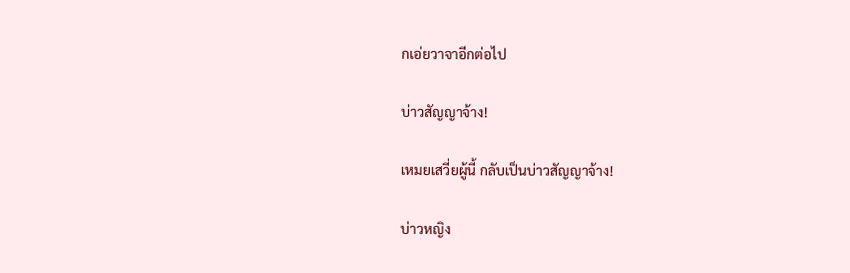กเอ่ยวาจาอีกต่อไป

บ่าวสัญญาจ้าง!

เหมยเสวี่ยผู้นี้ กลับเป็นบ่าวสัญญาจ้าง!

บ่าวหญิง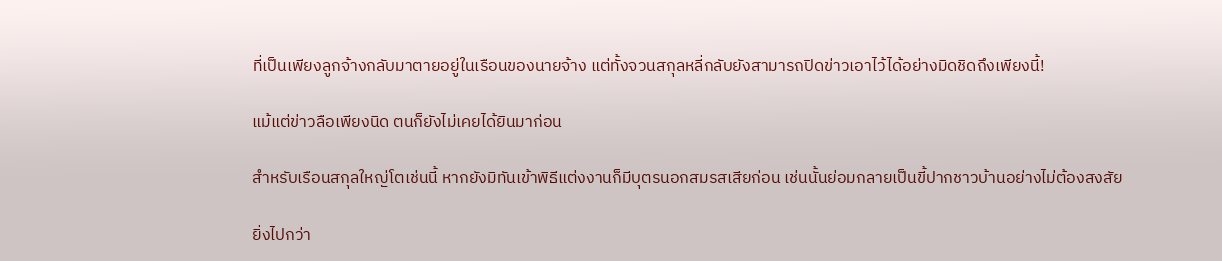ที่เป็นเพียงลูกจ้างกลับมาตายอยู่ในเรือนของนายจ้าง แต่ทั้งจวนสกุลหลี่กลับยังสามารถปิดข่าวเอาไว้ได้อย่างมิดชิดถึงเพียงนี้!

แม้แต่ข่าวลือเพียงนิด ตนก็ยังไม่เคยได้ยินมาก่อน

สำหรับเรือนสกุลใหญ่โตเช่นนี้ หากยังมิทันเข้าพิธีแต่งงานก็มีบุตรนอกสมรสเสียก่อน เช่นนั้นย่อมกลายเป็นขี้ปากชาวบ้านอย่างไม่ต้องสงสัย

ยิ่งไปกว่า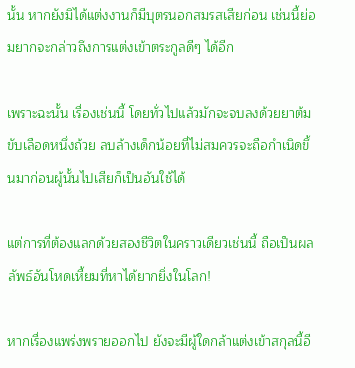นั้น หากยังมิได้แต่งงานก็มีบุตรนอกสมรสเสียก่อน เช่นนี้ย่อมยากจะกล่าวถึงการแต่งเข้าตระกูลดีๆ ได้อีก

เพราะฉะนั้น เรื่องเช่นนี้ โดยทั่วไปแล้วมักจะจบลงด้วยยาต้มขับเลือดหนึ่งถ้วย ลบล้างเด็กน้อยที่ไม่สมควรจะถือกำเนิดขึ้นมาก่อนผู้นั้นไปเสียก็เป็นอันใช้ได้

แต่การที่ต้องแลกด้วยสองชีวิตในคราวเดียวเช่นนี้ ถือเป็นผลลัพธ์อันโหดเหี้ยมที่หาได้ยากยิ่งในโลก!

หากเรื่องแพร่งพรายออกไป ยังจะมีผู้ใดกล้าแต่งเข้าสกุลนี้อี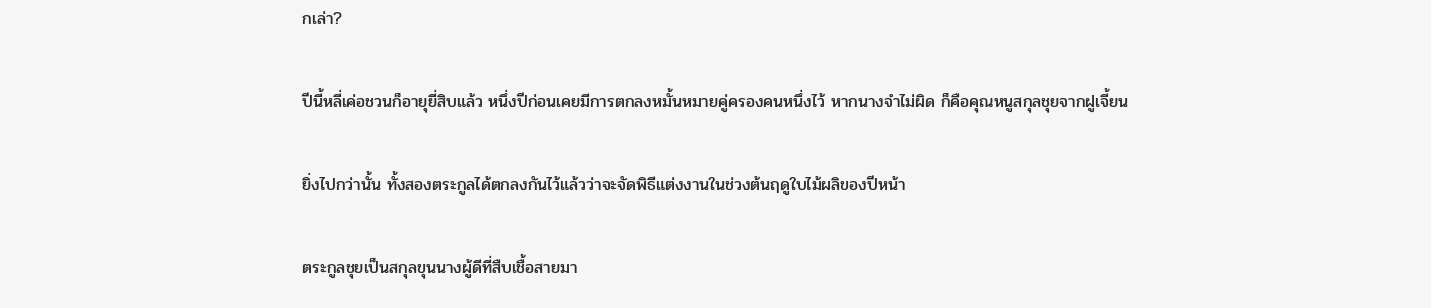กเล่า?

ปีนี้หลี่เค่อชวนก็อายุยี่สิบแล้ว หนึ่งปีก่อนเคยมีการตกลงหมั้นหมายคู่ครองคนหนึ่งไว้ หากนางจำไม่ผิด ก็คือคุณหนูสกุลชุยจากฝูเจี้ยน

ยิ่งไปกว่านั้น ทั้งสองตระกูลได้ตกลงกันไว้แล้วว่าจะจัดพิธีแต่งงานในช่วงต้นฤดูใบไม้ผลิของปีหน้า

ตระกูลชุยเป็นสกุลขุนนางผู้ดีที่สืบเชื้อสายมา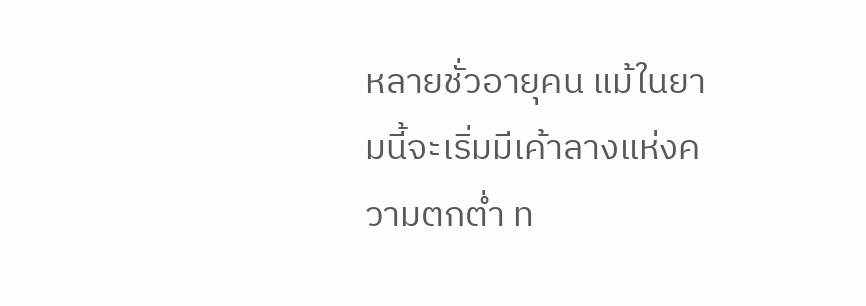หลายชั่วอายุคน แม้ในยามนี้จะเริ่มมีเค้าลางแห่งความตกต่ำ ท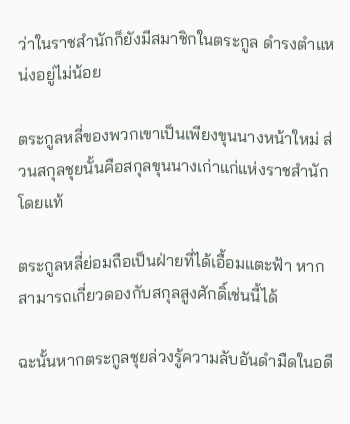ว่าในราชสำนักก็ยังมีสมาชิกในตระกูล ดำรงตำแหน่งอยู่ไม่น้อย

ตระกูลหลี่ของพวกเขาเป็นเพียงขุนนางหน้าใหม่ ส่วนสกุลชุยนั้นคือสกุลขุนนางเก่าแก่แห่งราชสำนักโดยแท้

ตระกูลหลี่ย่อมถือเป็นฝ่ายที่ได้เอื้อมแตะฟ้า หากสามารถเกี่ยวดองกับสกุลสูงศักดิ์เช่นนี้ได้

ฉะนั้นหากตระกูลชุยล่วงรู้ความลับอันดำมืดในอดี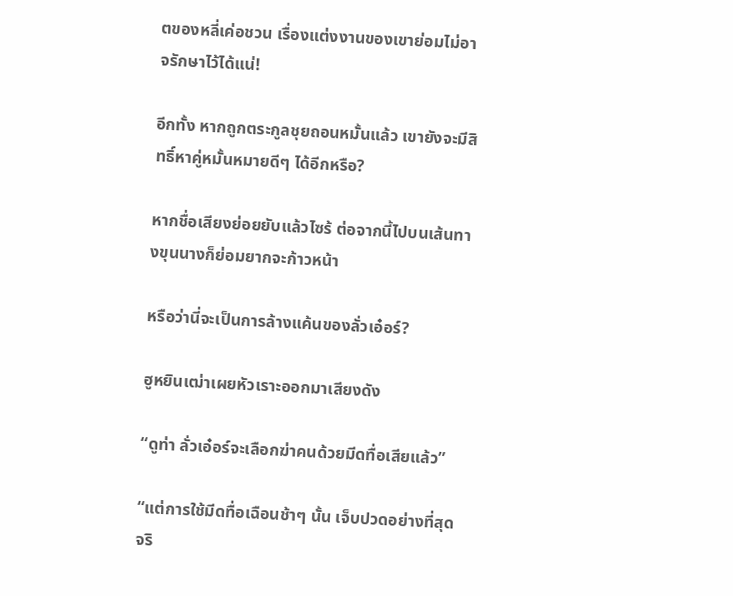ตของหลี่เค่อชวน เรื่องแต่งงานของเขาย่อมไม่อาจรักษาไว้ได้แน่!

อีกทั้ง หากถูกตระกูลชุยถอนหมั้นแล้ว เขายังจะมีสิทธิ์หาคู่หมั้นหมายดีๆ ได้อีกหรือ?

หากชื่อเสียงย่อยยับแล้วไซร้ ต่อจากนี้ไปบนเส้นทางขุนนางก็ย่อมยากจะก้าวหน้า

หรือว่านี่จะเป็นการล้างแค้นของลั่วเอ๋อร์?

ฮูหยินเฒ่าเผยหัวเราะออกมาเสียงดัง

“ดูท่า ลั่วเอ๋อร์จะเลือกฆ่าคนด้วยมีดทื่อเสียแล้ว”

“แต่การใช้มีดทื่อเฉือนช้าๆ นั้น เจ็บปวดอย่างที่สุดจริ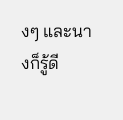งๆ และนางก็รู้ดี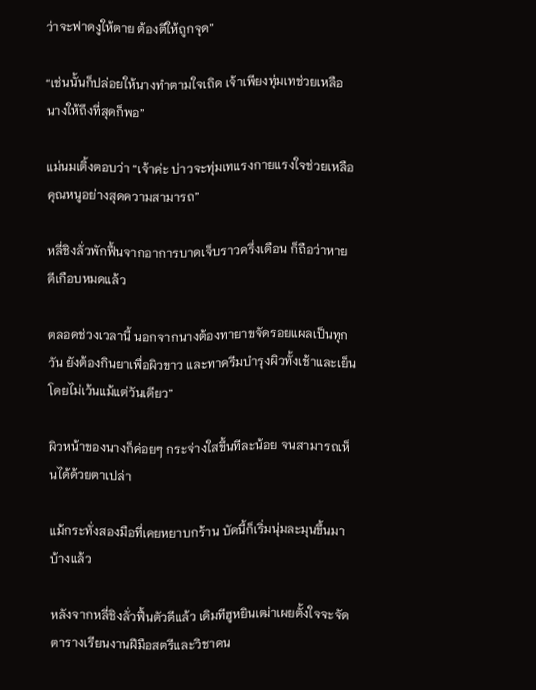ว่าจะฟาดงูให้ตาย ต้องตีให้ถูกจุด”

“เช่นนั้นก็ปล่อยให้นางทำตามใจเถิด เจ้าเพียงทุ่มเทช่วยเหลือนางให้ถึงที่สุดก็พอ”

แม่นมเติ้งตอบว่า “เจ้าค่ะ บ่าวจะทุ่มเทแรงกายแรงใจช่วยเหลือคุณหนูอย่างสุดความสามารถ”

หลี่ชิงลั่วพักฟื้นจากอาการบาดเจ็บราวครึ่งเดือน ก็ถือว่าหายดีเกือบหมดแล้ว

ตลอดช่วงเวลานี้ นอกจากนางต้องทายาขจัดรอยแผลเป็นทุกวัน ยังต้องกินยาเพื่อผิวขาว และทาครีมบำรุงผิวทั้งเช้าและเย็นโดยไม่เว้นแม้แต่วันเดียว”

ผิวหน้าของนางก็ค่อยๆ กระจ่างใสขึ้นทีละน้อย จนสามารถเห็นได้ด้วยตาเปล่า

แม้กระทั่งสองมือที่เคยหยาบกร้าน บัดนี้ก็เริ่มนุ่มละมุนขึ้นมาบ้างแล้ว

หลังจากหลี่ชิงลั่วฟื้นตัวดีแล้ว เดิมทีฮูหยินเฒ่าเผยตั้งใจจะจัดตารางเรียนงานฝีมือสตรีและวิชาดน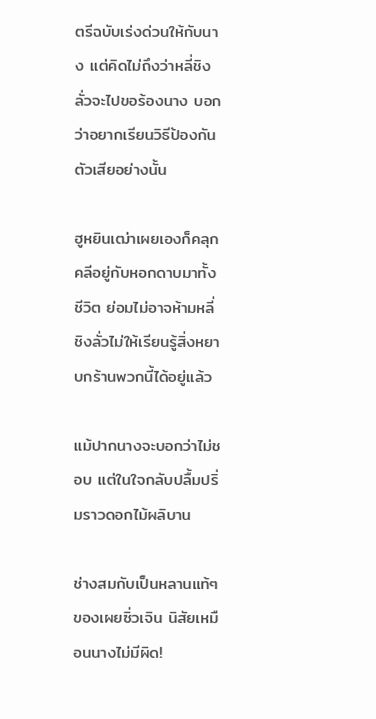ตรีฉบับเร่งด่วนให้กับนาง แต่คิดไม่ถึงว่าหลี่ชิงลั่วจะไปขอร้องนาง บอกว่าอยากเรียนวิธีป้องกันตัวเสียอย่างนั้น

ฮูหยินเฒ่าเผยเองก็คลุกคลีอยู่กับหอกดาบมาทั้งชีวิต ย่อมไม่อาจห้ามหลี่ชิงลั่วไม่ให้เรียนรู้สิ่งหยาบกร้านพวกนี้ได้อยู่แล้ว

แม้ปากนางจะบอกว่าไม่ชอบ แต่ในใจกลับปลื้มปริ่มราวดอกไม้ผลิบาน

ช่างสมกับเป็นหลานแท้ๆ ของเผยซิ่วเจิน นิสัยเหมือนนางไม่มีผิด!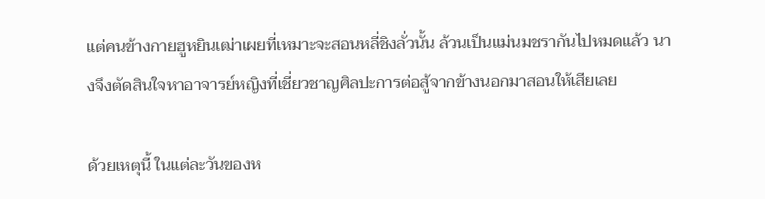แต่คนข้างกายฮูหยินเฒ่าเผยที่เหมาะจะสอนหลี่ชิงลั่วนั้น ล้วนเป็นแม่นมชรากันไปหมดแล้ว นางจึงตัดสินใจหาอาจารย์หญิงที่เชี่ยวชาญศิลปะการต่อสู้จากข้างนอกมาสอนให้เสียเลย

ด้วยเหตุนี้ ในแต่ละวันของห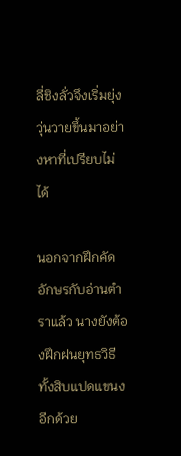ลี่ชิงลั่วจึงเริ่มยุ่งวุ่นวายขึ้นมาอย่างหาที่เปรียบไม่ได้

นอกจากฝึกคัดอักษรกับอ่านตำราแล้ว นางยังต้องฝึกฝนยุทธวิธีทั้งสิบแปดแขนงอีกด้วย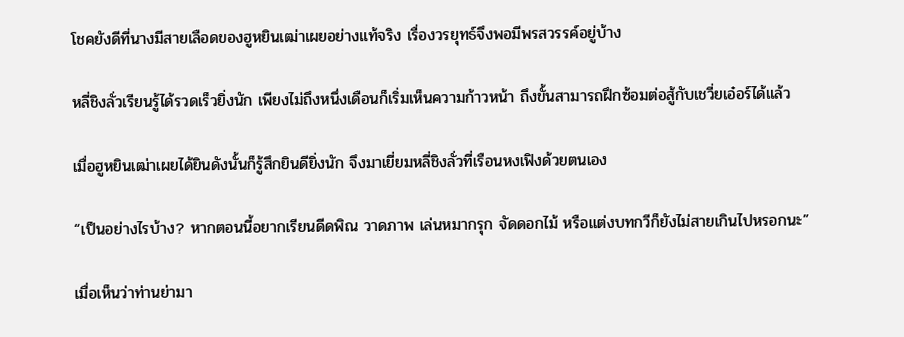โชคยังดีที่นางมีสายเลือดของฮูหยินเฒ่าเผยอย่างแท้จริง เรื่องวรยุทธ์จึงพอมีพรสวรรค์อยู่บ้าง

หลี่ชิงลั่วเรียนรู้ได้รวดเร็วยิ่งนัก เพียงไม่ถึงหนึ่งเดือนก็เริ่มเห็นความก้าวหน้า ถึงขั้นสามารถฝึกซ้อมต่อสู้กับเชวี่ยเอ๋อร์ได้แล้ว

เมื่อฮูหยินเฒ่าเผยได้ยินดังนั้นก็รู้สึกยินดียิ่งนัก จึงมาเยี่ยมหลี่ชิงลั่วที่เรือนหงเฟิงด้วยตนเอง

“เป็นอย่างไรบ้าง? หากตอนนี้อยากเรียนดีดพิณ วาดภาพ เล่นหมากรุก จัดดอกไม้ หรือแต่งบทกวีก็ยังไม่สายเกินไปหรอกนะ”

เมื่อเห็นว่าท่านย่ามา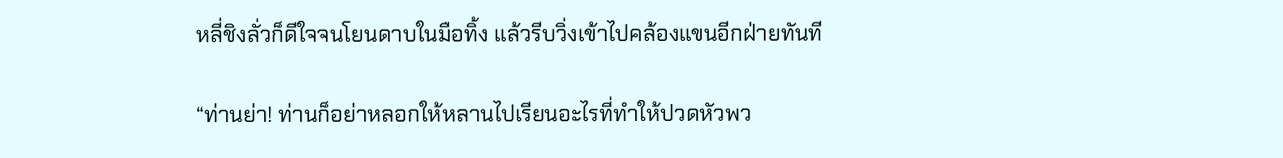หลี่ชิงลั่วก็ดีใจจนโยนดาบในมือทิ้ง แล้วรีบวิ่งเข้าไปคล้องแขนอีกฝ่ายทันที

“ท่านย่า! ท่านก็อย่าหลอกให้หลานไปเรียนอะไรที่ทำให้ปวดหัวพว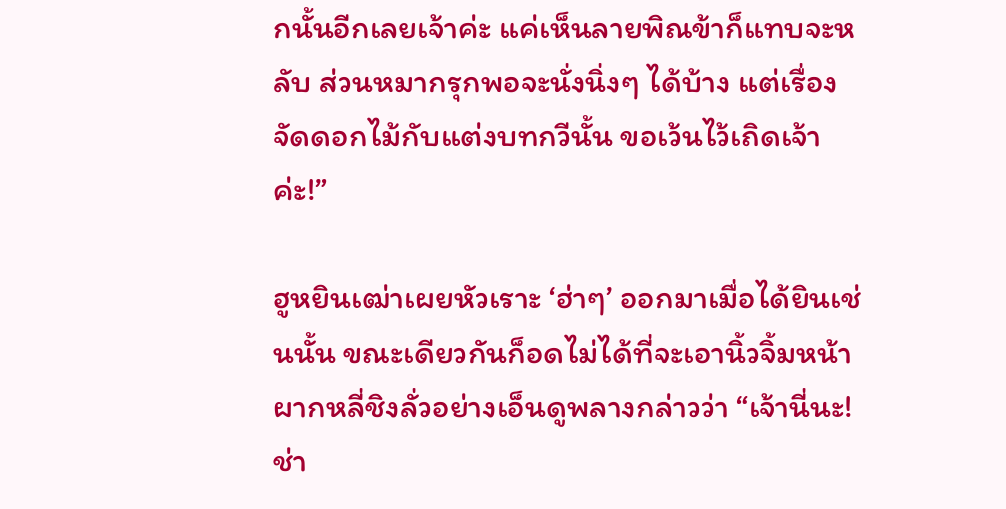กนั้นอีกเลยเจ้าค่ะ แค่เห็นลายพิณข้าก็แทบจะหลับ ส่วนหมากรุกพอจะนั่งนิ่งๆ ได้บ้าง แต่เรื่องจัดดอกไม้กับแต่งบทกวีนั้น ขอเว้นไว้เถิดเจ้าค่ะ!”

ฮูหยินเฒ่าเผยหัวเราะ ‘ฮ่าๆ’ ออกมาเมื่อได้ยินเช่นนั้น ขณะเดียวกันก็อดไม่ได้ที่จะเอานิ้วจิ้มหน้าผากหลี่ชิงลั่วอย่างเอ็นดูพลางกล่าวว่า “เจ้านี่นะ! ช่า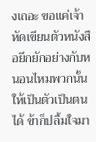งเถอะ ขอแค่เจ้าหัดเขียนตัวหนังสือยึกยักอย่างกับหนอนไหมพวกนั้นให้เป็นตัวเป็นตนได้ ข้าก็ปลื้มใจมา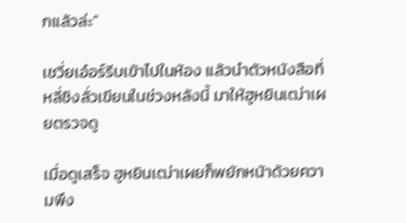กแล้วล่ะ”

เชวี่ยเอ๋อร์รีบเข้าไปในห้อง แล้วนำตัวหนังสือที่หลี่ชิงลั่วเขียนในช่วงหลังนี้ มาให้ฮูหยินเฒ่าเผยตรวจดู

เมื่อดูเสร็จ ฮูหยินเฒ่าเผยก็พยักหน้าด้วยความพึง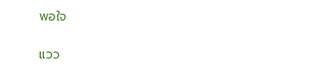พอใจ

แวว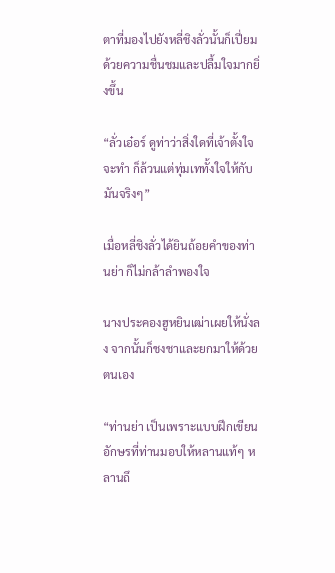ตาที่มองไปยังหลี่ชิงลั่วนั้นก็เปี่ยมด้วยความชื่นชมและปลื้มใจมากยิ่งขึ้น

“ลั่วเอ๋อร์ ดูท่าว่าสิ่งใดที่เจ้าตั้งใจจะทำ ก็ล้วนแต่ทุ่มเททั้งใจให้กับมันจริงๆ”

เมื่อหลี่ชิงลั่วได้ยินถ้อยคำของท่านย่า ก็ไม่กล้าลำพองใจ

นางประคองฮูหยินเฒ่าเผยให้นั่งลง จากนั้นก็ชงชาและยกมาให้ด้วยตนเอง

“ท่านย่า เป็นเพราะแบบฝึกเขียนอักษรที่ท่านมอบให้หลานแท้ๆ หลานถึ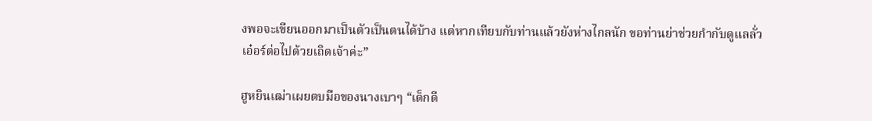งพอจะเขียนออกมาเป็นตัวเป็นตนได้บ้าง แต่หากเทียบกับท่านแล้วยังห่างไกลนัก ขอท่านย่าช่วยกำกับดูแลลั่วเอ๋อร์ต่อไปด้วยเถิดเจ้าค่ะ”

ฮูหยินเฒ่าเผยตบมือของนางเบาๆ “เด็กดี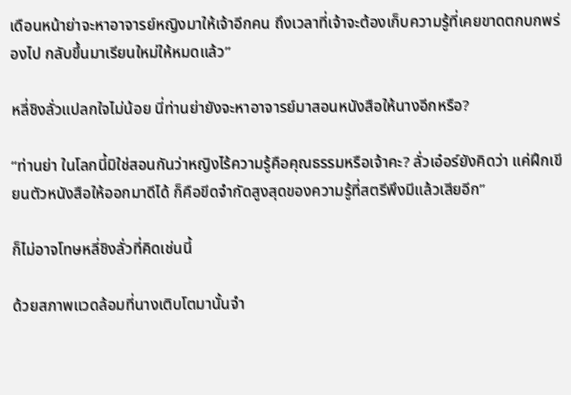เดือนหน้าย่าจะหาอาจารย์หญิงมาให้เจ้าอีกคน ถึงเวลาที่เจ้าจะต้องเก็บความรู้ที่เคยขาดตกบกพร่องไป กลับขึ้นมาเรียนใหม่ให้หมดแล้ว”

หลี่ชิงลั่วแปลกใจไม่น้อย นี่ท่านย่ายังจะหาอาจารย์มาสอนหนังสือให้นางอีกหรือ?

“ท่านย่า ในโลกนี้มิใช่สอนกันว่าหญิงไร้ความรู้คือคุณธรรมหรือเจ้าคะ? ลั่วเอ๋อร์ยังคิดว่า แค่ฝึกเขียนตัวหนังสือให้ออกมาดีได้ ก็คือขีดจำกัดสูงสุดของความรู้ที่สตรีพึงมีแล้วเสียอีก”

ก็ไม่อาจโทษหลี่ชิงลั่วที่คิดเช่นนี้

ด้วยสภาพแวดล้อมที่นางเติบโตมานั้นจำ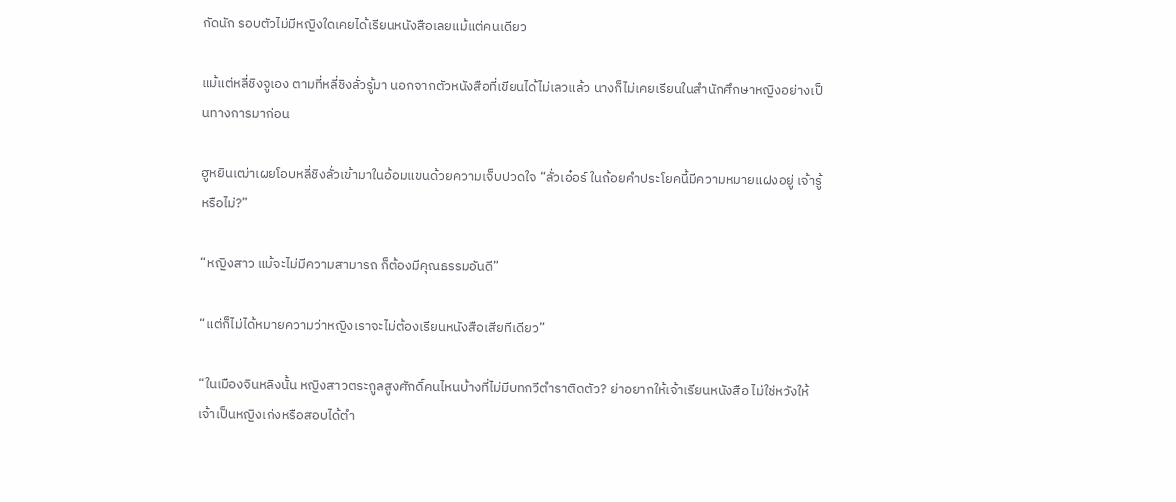กัดนัก รอบตัวไม่มีหญิงใดเคยได้เรียนหนังสือเลยแม้แต่คนเดียว

แม้แต่หลี่ชิงจูเอง ตามที่หลี่ชิงลั่วรู้มา นอกจากตัวหนังสือที่เขียนได้ไม่เลวแล้ว นางก็ไม่เคยเรียนในสำนักศึกษาหญิงอย่างเป็นทางการมาก่อน

ฮูหยินเฒ่าเผยโอบหลี่ชิงลั่วเข้ามาในอ้อมแขนด้วยความเจ็บปวดใจ “ลั่วเอ๋อร์ ในถ้อยคำประโยคนี้มีความหมายแฝงอยู่ เจ้ารู้หรือไม่?”

“หญิงสาว แม้จะไม่มีความสามารถ ก็ต้องมีคุณธรรมอันดี”

“แต่ก็ไม่ได้หมายความว่าหญิงเราจะไม่ต้องเรียนหนังสือเสียทีเดียว”

“ในเมืองจินหลิงนั้น หญิงสาวตระกูลสูงศักดิ์คนไหนบ้างที่ไม่มีบทกวีตำราติดตัว? ย่าอยากให้เจ้าเรียนหนังสือ ไม่ใช่หวังให้เจ้าเป็นหญิงเก่งหรือสอบได้ตำ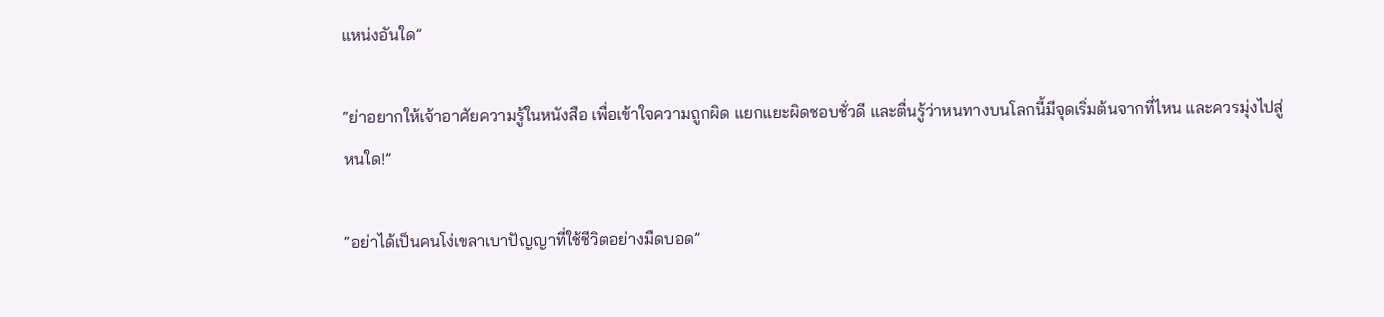แหน่งอันใด”

“ย่าอยากให้เจ้าอาศัยความรู้ในหนังสือ เพื่อเข้าใจความถูกผิด แยกแยะผิดชอบชั่วดี และตื่นรู้ว่าหนทางบนโลกนี้มีจุดเริ่มต้นจากที่ไหน และควรมุ่งไปสู่หนใด!”

“อย่าได้เป็นคนโง่เขลาเบาปัญญาที่ใช้ชีวิตอย่างมืดบอด”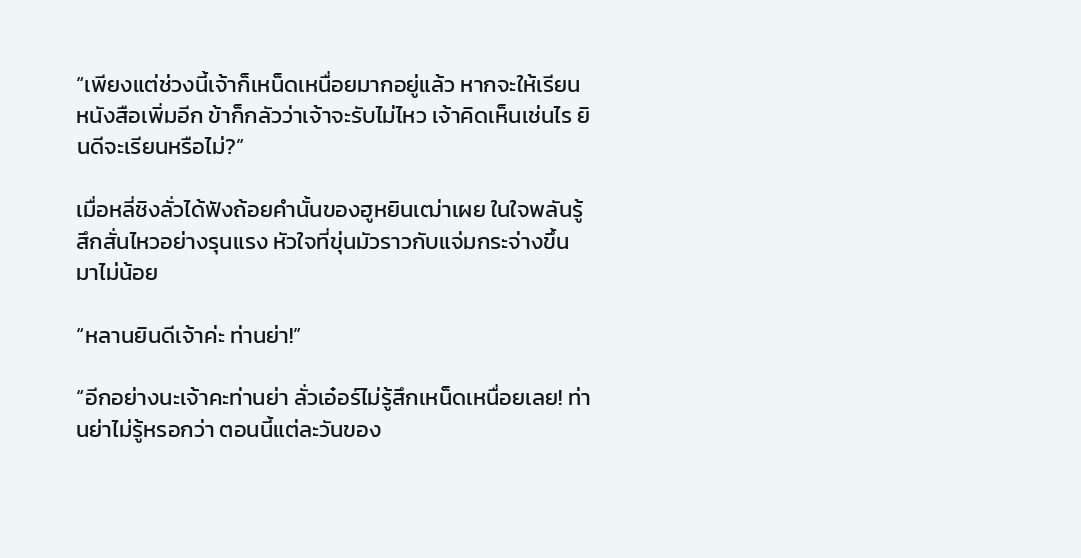“เพียงแต่ช่วงนี้เจ้าก็เหน็ดเหนื่อยมากอยู่แล้ว หากจะให้เรียนหนังสือเพิ่มอีก ข้าก็กลัวว่าเจ้าจะรับไม่ไหว เจ้าคิดเห็นเช่นไร ยินดีจะเรียนหรือไม่?”

เมื่อหลี่ชิงลั่วได้ฟังถ้อยคำนั้นของฮูหยินเฒ่าเผย ในใจพลันรู้สึกสั่นไหวอย่างรุนแรง หัวใจที่ขุ่นมัวราวกับแจ่มกระจ่างขึ้นมาไม่น้อย

“หลานยินดีเจ้าค่ะ ท่านย่า!”

“อีกอย่างนะเจ้าคะท่านย่า ลั่วเอ๋อร์ไม่รู้สึกเหน็ดเหนื่อยเลย! ท่านย่าไม่รู้หรอกว่า ตอนนี้แต่ละวันของ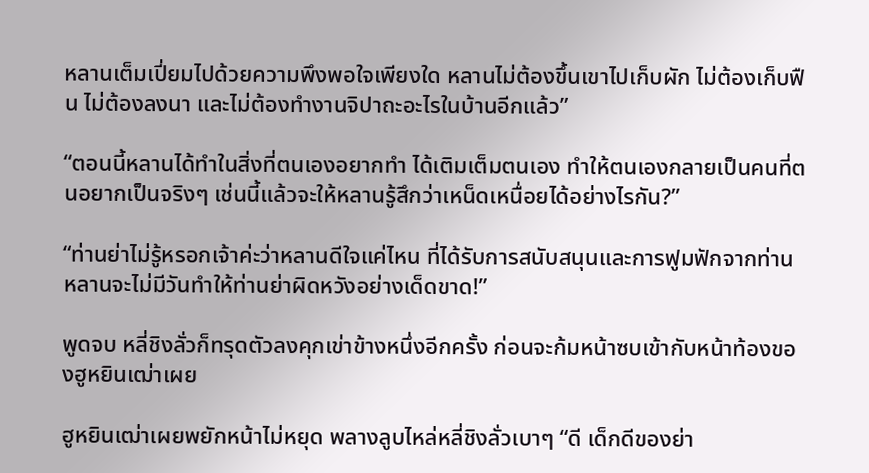หลานเต็มเปี่ยมไปด้วยความพึงพอใจเพียงใด หลานไม่ต้องขึ้นเขาไปเก็บผัก ไม่ต้องเก็บฟืน ไม่ต้องลงนา และไม่ต้องทำงานจิปาถะอะไรในบ้านอีกแล้ว”

“ตอนนี้หลานได้ทำในสิ่งที่ตนเองอยากทำ ได้เติมเต็มตนเอง ทำให้ตนเองกลายเป็นคนที่ตนอยากเป็นจริงๆ เช่นนี้แล้วจะให้หลานรู้สึกว่าเหน็ดเหนื่อยได้อย่างไรกัน?”

“ท่านย่าไม่รู้หรอกเจ้าค่ะว่าหลานดีใจแค่ไหน ที่ได้รับการสนับสนุนและการฟูมฟักจากท่าน หลานจะไม่มีวันทำให้ท่านย่าผิดหวังอย่างเด็ดขาด!”

พูดจบ หลี่ชิงลั่วก็ทรุดตัวลงคุกเข่าข้างหนึ่งอีกครั้ง ก่อนจะก้มหน้าซบเข้ากับหน้าท้องของฮูหยินเฒ่าเผย

ฮูหยินเฒ่าเผยพยักหน้าไม่หยุด พลางลูบไหล่หลี่ชิงลั่วเบาๆ “ดี เด็กดีของย่า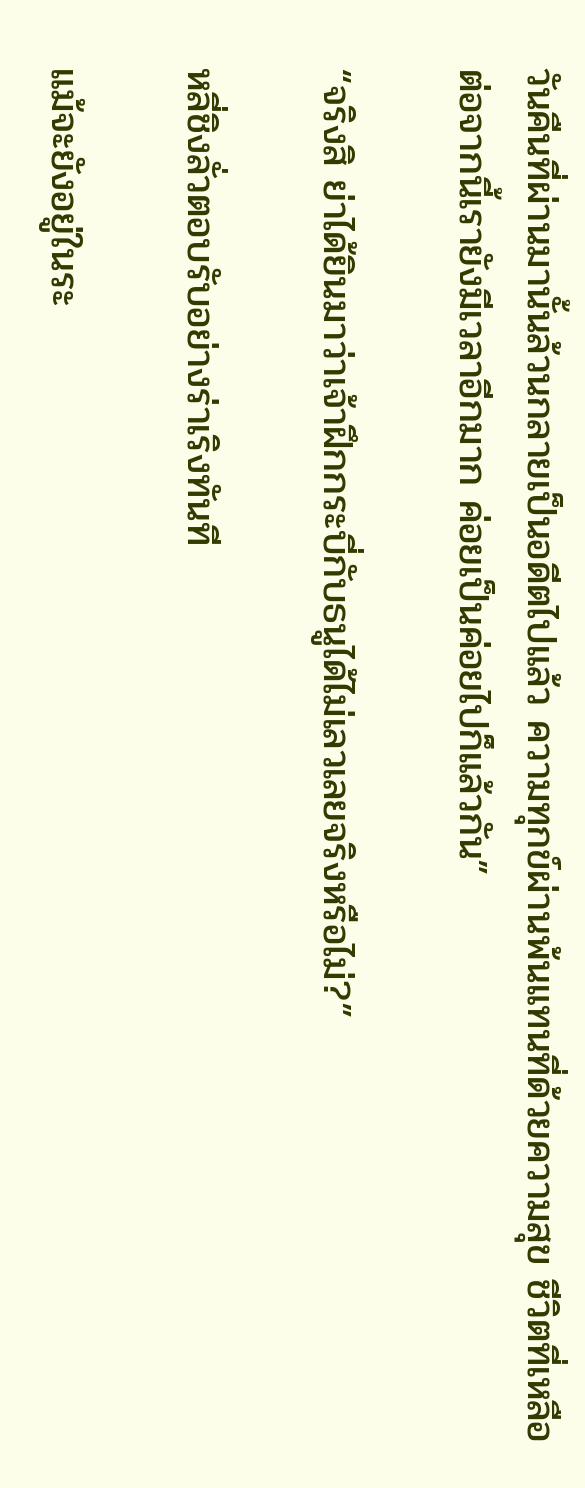วันคืนที่ผ่านมานั้นล้วนกลายเป็นอดีตไปแล้ว ความทุกข์ผ่านพ้นแทนที่ด้วยความสุข ชีวิตที่เหลือต่อจากนี้เรายังมีเวลาอีกมาก ค่อยเป็นค่อยไปก็แล้วกัน”

“จริงสิ ย่าได้ยินมาว่าเจ้าฝึกกระบี่กับธนูได้ไม่เลวเลยจริงหรือไม่?”

หลี่ชิงลั่วตอบรับอย่างร่าเริงทันที

แม้จะยังอยู่ในระ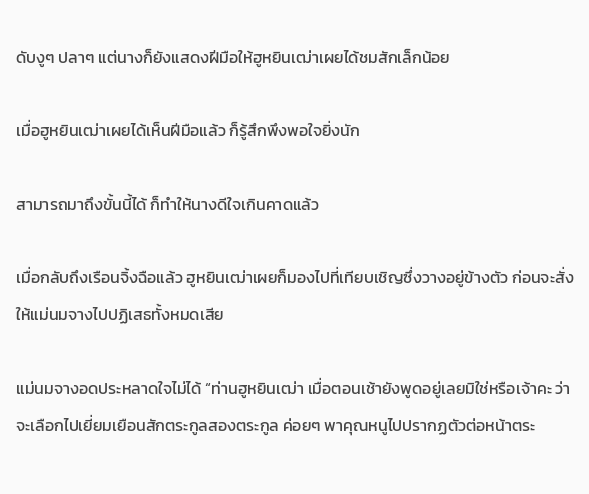ดับงูๆ ปลาๆ แต่นางก็ยังแสดงฝีมือให้ฮูหยินเฒ่าเผยได้ชมสักเล็กน้อย

เมื่อฮูหยินเฒ่าเผยได้เห็นฝีมือแล้ว ก็รู้สึกพึงพอใจยิ่งนัก

สามารถมาถึงขั้นนี้ได้ ก็ทำให้นางดีใจเกินคาดแล้ว

เมื่อกลับถึงเรือนจิ้งฉือแล้ว ฮูหยินเฒ่าเผยก็มองไปที่เทียบเชิญซึ่งวางอยู่ข้างตัว ก่อนจะสั่งให้แม่นมจางไปปฏิเสธทั้งหมดเสีย

แม่นมจางอดประหลาดใจไม่ได้ “ท่านฮูหยินเฒ่า เมื่อตอนเช้ายังพูดอยู่เลยมิใช่หรือเจ้าคะ ว่าจะเลือกไปเยี่ยมเยือนสักตระกูลสองตระกูล ค่อยๆ พาคุณหนูไปปรากฏตัวต่อหน้าตระ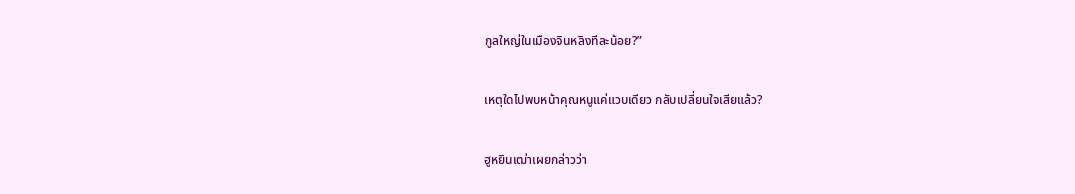กูลใหญ่ในเมืองจินหลิงทีละน้อย?”

เหตุใดไปพบหน้าคุณหนูแค่แวบเดียว กลับเปลี่ยนใจเสียแล้ว?

ฮูหยินเฒ่าเผยกล่าวว่า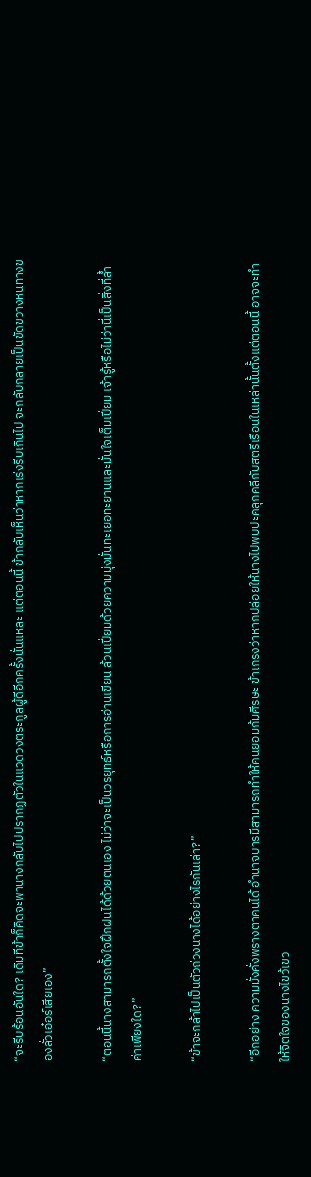“จะรีบร้อนอันใด? เดิมทีข้าก็คิดจะพานางกลับไปปรากฏตัวในแวดวงตระกูลผู้ดีอีกครั้งนั่นแหละ แต่ตอนนี้ ข้ากลับเห็นว่าหากเร่งรีบเกินไป จะกลับกลายเป็นขัดขวางหนทางของลั่วเอ๋อร์เสียเอง”

“ตอนนี้นางสามารถตั้งใจฝึกฝนได้ด้วยตนเอง ไม่ว่าจะเป็นวรยุทธ์หรือการอ่านเขียน ล้วนเปี่ยมด้วยความมุ่งมั่นทะเยอทะยานและมั่นใจเต็มเปี่ยม เจ้ารู้หรือไม่ว่านี่เป็นสิ่งที่ล้ำค่าเพียงใด?”

“ข้าจะกล้าไปเป็นตัวถ่วงนางได้อย่างไรกันเล่า?”

“อีกอย่าง ความมั่งคั่งพรางตาคนได้ อำนาจบารมีสามารถทำให้คนยอมก้มศีรษะ ข้าเกรงว่าหากปล่อยให้นางไปพบปะคลุกคลีกับสตรีเรือนในเหล่านั้นตั้งแต่ตอนนี้ อาจจะทำให้จิตใจของนางไขว้เขว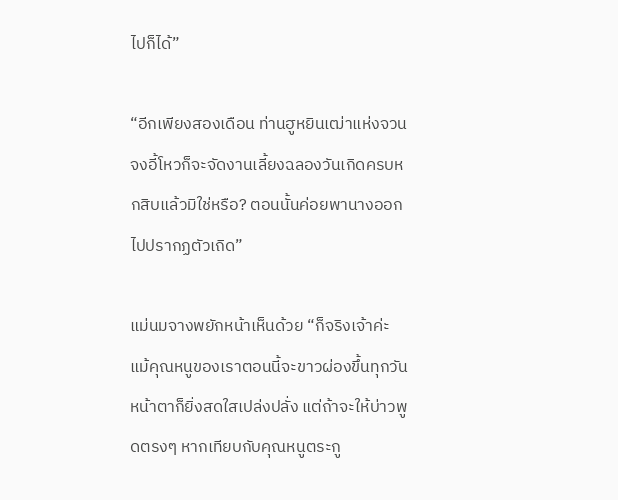ไปก็ได้”

“อีกเพียงสองเดือน ท่านฮูหยินเฒ่าแห่งจวนจงอี้โหวก็จะจัดงานเลี้ยงฉลองวันเกิดครบหกสิบแล้วมิใช่หรือ? ตอนนั้นค่อยพานางออกไปปรากฏตัวเถิด”

แม่นมจางพยักหน้าเห็นด้วย “ก็จริงเจ้าค่ะ แม้คุณหนูของเราตอนนี้จะขาวผ่องขึ้นทุกวัน หน้าตาก็ยิ่งสดใสเปล่งปลั่ง แต่ถ้าจะให้บ่าวพูดตรงๆ หากเทียบกับคุณหนูตระกู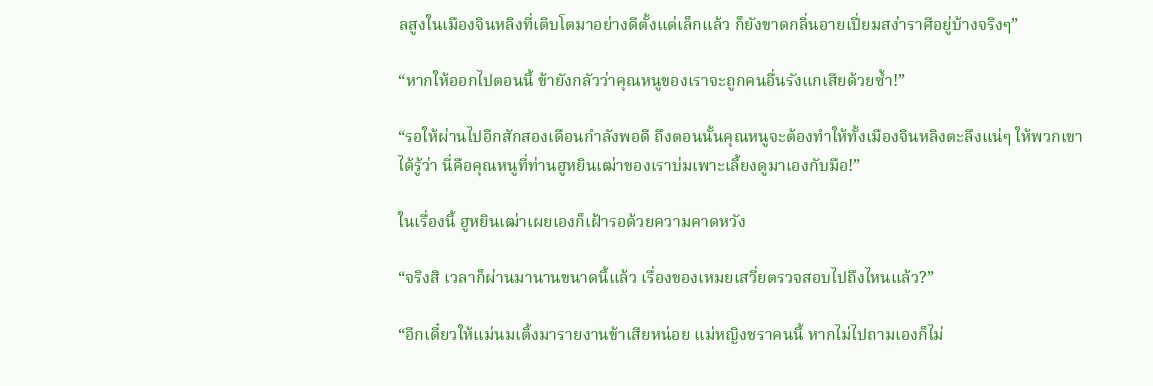ลสูงในเมืองจินหลิงที่เติบโตมาอย่างดีตั้งแต่เล็กแล้ว ก็ยังขาดกลิ่นอายเปี่ยมสง่าราศีอยู่บ้างจริงๆ”

“หากให้ออกไปตอนนี้ ข้ายังกลัวว่าคุณหนูของเราจะถูกคนอื่นรังแกเสียด้วยซ้ำ!”

“รอให้ผ่านไปอีกสักสองเดือนกำลังพอดี ถึงตอนนั้นคุณหนูจะต้องทำให้ทั้งเมืองจินหลิงตะลึงแน่ๆ ให้พวกเขาได้รู้ว่า นี่คือคุณหนูที่ท่านฮูหยินเฒ่าของเราบ่มเพาะเลี้ยงดูมาเองกับมือ!”

ในเรื่องนี้ ฮูหยินเฒ่าเผยเองก็เฝ้ารอด้วยความคาดหวัง

“จริงสิ เวลาก็ผ่านมานานขนาดนี้แล้ว เรื่องของเหมยเสวี่ยตรวจสอบไปถึงไหนแล้ว?”

“อีกเดี๋ยวให้แม่นมเติ้งมารายงานข้าเสียหน่อย แม่หญิงชราคนนี้ หากไม่ไปถามเองก็ไม่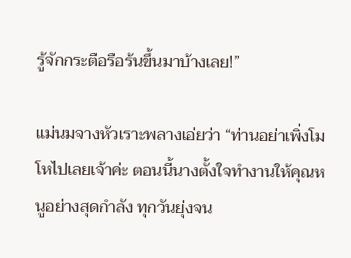รู้จักกระตือรือร้นขึ้นมาบ้างเลย!”

แม่นมจางหัวเราะพลางเอ่ยว่า “ท่านอย่าเพิ่งโมโหไปเลยเจ้าค่ะ ตอนนี้นางตั้งใจทำงานให้คุณหนูอย่างสุดกำลัง ทุกวันยุ่งจน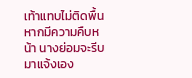เท้าแทบไม่ติดพื้น หากมีความคืบหน้า นางย่อมจะรีบมาแจ้งเอง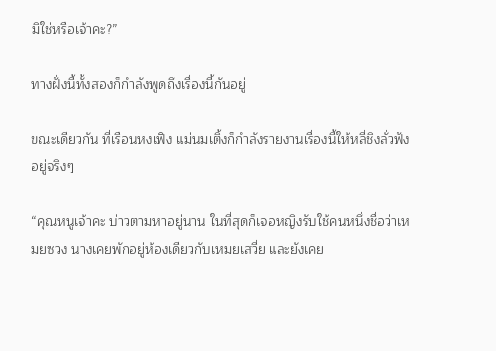มิใช่หรือเจ้าคะ?”

ทางฝั่งนี้ทั้งสองก็กำลังพูดถึงเรื่องนี้กันอยู่

ขณะเดียวกัน ที่เรือนหงเฟิง แม่นมเติ้งก็กำลังรายงานเรื่องนี้ให้หลี่ชิงลั่วฟังอยู่จริงๆ

“คุณหนูเจ้าคะ บ่าวตามหาอยู่นาน ในที่สุดก็เจอหญิงรับใช้คนหนึ่งชื่อว่าเหมยซวง นางเคยพักอยู่ห้องเดียวกับเหมยเสวี่ย และยังเคย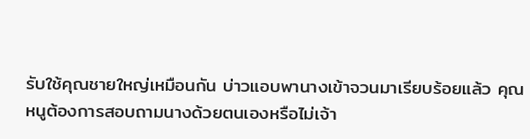รับใช้คุณชายใหญ่เหมือนกัน บ่าวแอบพานางเข้าจวนมาเรียบร้อยแล้ว คุณหนูต้องการสอบถามนางด้วยตนเองหรือไม่เจ้า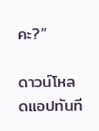คะ?”

ดาวน์โหลดแอปทันที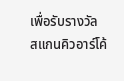เพื่อรับรางวัล
สแกนคิวอาร์โค้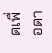ดเพื่อดา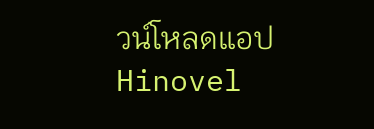วน์โหลดแอปHinovel